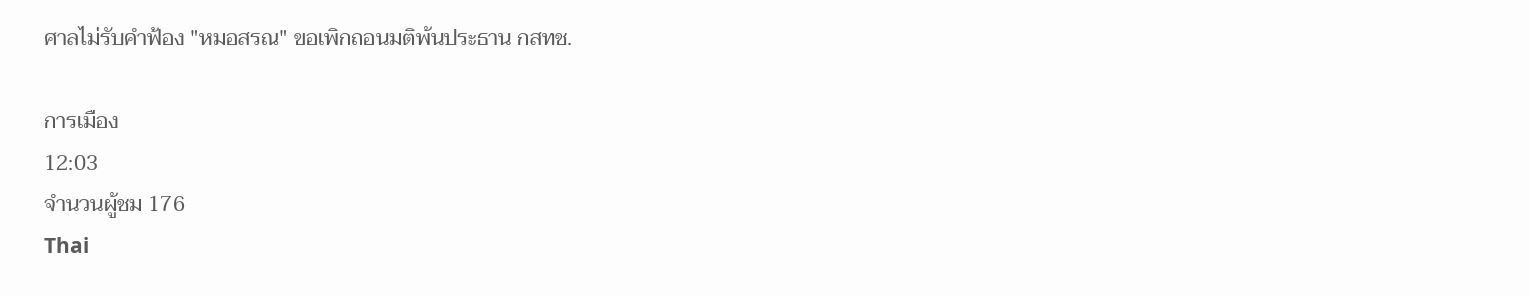ศาลไม่รับคำฟ้อง "หมอสรณ" ขอเพิกถอนมติพ้นประธาน กสทช.

การเมือง
12:03
จำนวนผู้ชม 176
Thai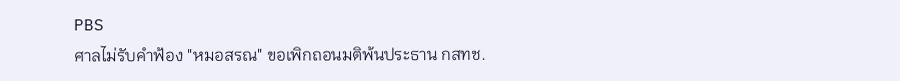PBS
ศาลไม่รับคำฟ้อง "หมอสรณ" ขอเพิกถอนมติพ้นประธาน กสทช.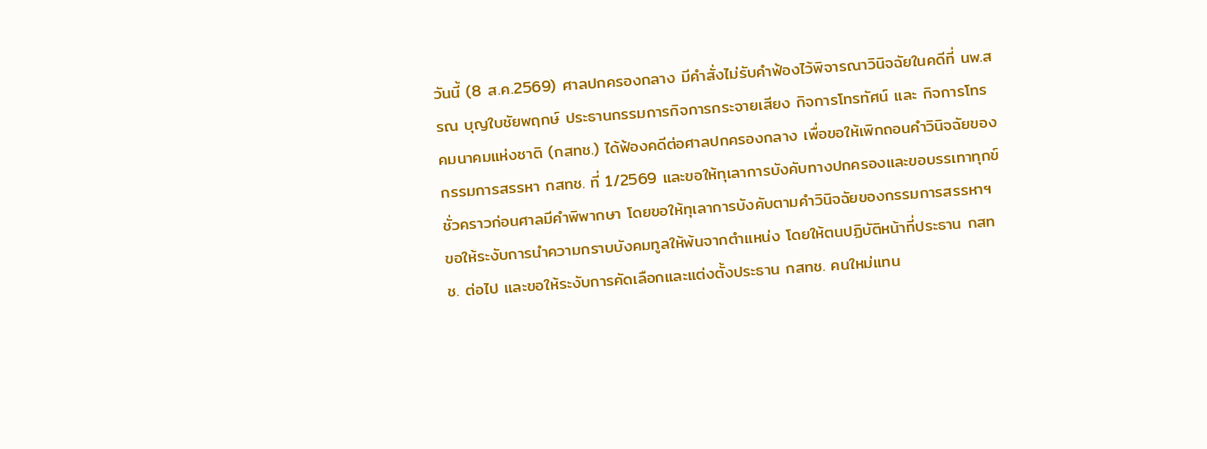วันนี้ (8 ส.ค.2569) ศาลปกครองกลาง มีคำสั่งไม่รับคำฟ้องไว้พิจารณาวินิจฉัยในคดีที่ นพ.สรณ บุญใบชัยพฤกษ์ ประธานกรรมการกิจการกระจายเสียง กิจการโทรทัศน์ และ กิจการโทรคมนาคมแห่งชาติ (กสทช.) ได้ฟ้องคดีต่อศาลปกครองกลาง เพื่อขอให้เพิกถอนคำวินิจฉัยของกรรมการสรรหา กสทช. ที่ 1/2569 และขอให้ทุเลาการบังคับทางปกครองและขอบรรเทาทุกข์ชั่วคราวก่อนศาลมีคำพิพากษา โดยขอให้ทุเลาการบังคับตามคำวินิจฉัยของกรรมการสรรหาฯ ขอให้ระงับการนำความกราบบังคมทูลให้พ้นจากตำแหน่ง โดยให้ตนปฏิบัติหน้าที่ประธาน กสทช. ต่อไป และขอให้ระงับการคัดเลือกและแต่งตั้งประธาน กสทช. คนใหม่แทน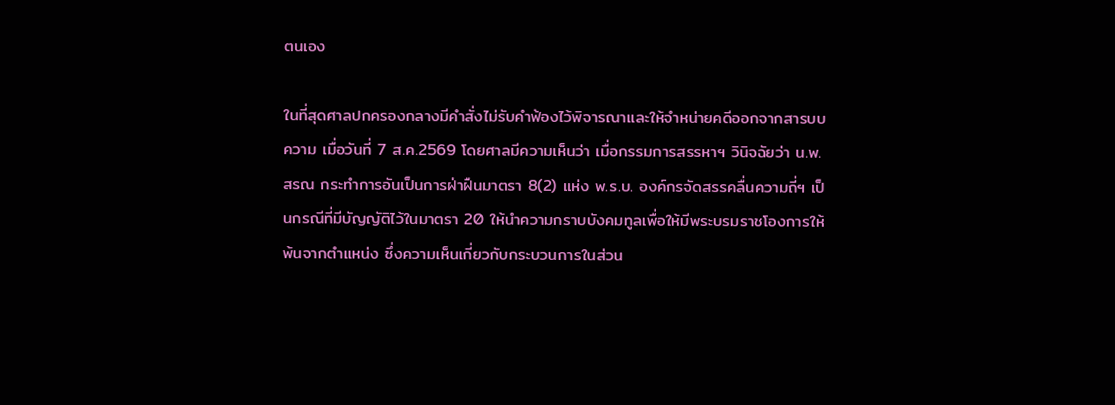ตนเอง

ในที่สุดศาลปกครองกลางมีคำสั่งไม่รับคำฟ้องไว้พิจารณาและให้จำหน่ายคดีออกจากสารบบความ เมื่อวันที่ 7 ส.ค.2569 โดยศาลมีความเห็นว่า เมื่อกรรมการสรรหาฯ วินิจฉัยว่า น.พ.สรณ กระทำการอันเป็นการฝ่าฝืนมาตรา 8(2) แห่ง พ.ร.บ. องค์กรจัดสรรคลื่นความถี่ฯ เป็นกรณีที่มีบัญญัติไว้ในมาตรา 20 ให้นำความกราบบังคมทูลเพื่อให้มีพระบรมราชโองการให้พ้นจากตำแหน่ง ซึ่งความเห็นเกี่ยวกับกระบวนการในส่วน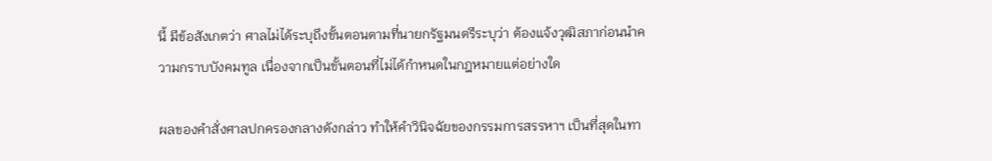นี้ มีข้อสังเกตว่า ศาลไม่ได้ระบุถึงขั้นตอนตามที่นายกรัฐมนตรีระบุว่า ต้องแจ้งวุฒิสภาก่อนนำความกราบบังคมทูล เนื่องจากเป็นขั้นตอนที่ไม่ได้กำหนดในกฎหมายแต่อย่างใด

ผลของคำสั่งศาลปกครองกลางดังกล่าว ทำให้คำวินิจฉัยของกรรมการสรรหาฯ เป็นที่สุดในทา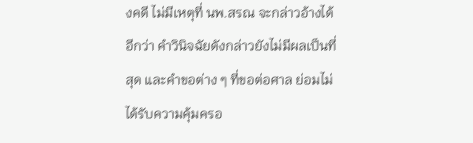งคดี ไม่มีเหตุที่ นพ.สรณ จะกล่าวอ้างได้อีกว่า คำวินิจฉัยดังกล่าวยังไม่มีผลเป็นที่สุด และคำขอต่าง ๆ ที่ขอต่อศาล ย่อมไม่ได้รับความคุ้มครอ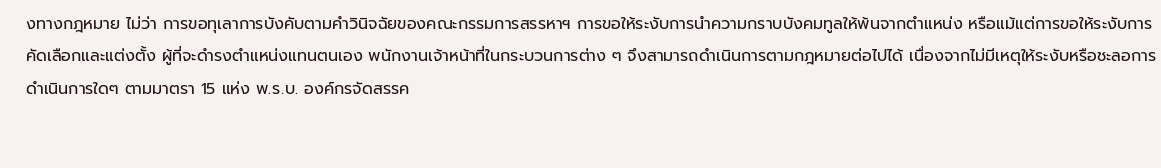งทางกฎหมาย ไม่ว่า การขอทุเลาการบังคับตามคำวินิจฉัยของคณะกรรมการสรรหาฯ การขอให้ระงับการนำความกราบบังคมทูลให้พ้นจากตำแหน่ง หรือแม้แต่การขอให้ระงับการคัดเลือกและแต่งตั้ง ผู้ที่จะดำรงตำแหน่งแทนตนเอง พนักงานเจ้าหน้าที่ในกระบวนการต่าง ๆ จึงสามารถดำเนินการตามกฎหมายต่อไปได้ เนื่องจากไม่มีเหตุให้ระงับหรือชะลอการดำเนินการใดๆ ตามมาตรา 15 แห่ง พ.ร.บ. องค์กรจัดสรรค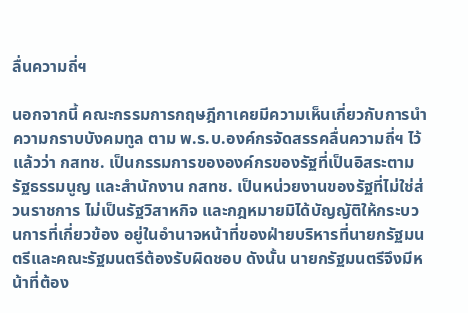ลื่นความถี่ฯ

นอกจากนี้ คณะกรรมการกฤษฎีกาเคยมีความเห็นเกี่ยวกับการนำความกราบบังคมทูล ตาม พ.ร.บ.องค์กรจัดสรรคลื่นความถี่ฯ ไว้แล้วว่า กสทช. เป็นกรรมการขององค์กรของรัฐที่เป็นอิสระตามรัฐธรรมนูญ และสำนักงาน กสทช. เป็นหน่วยงานของรัฐที่ไม่ใช่ส่วนราชการ ไม่เป็นรัฐวิสาหกิจ และกฎหมายมิได้บัญญัติให้กระบวนการที่เกี่ยวข้อง อยู่ในอำนาจหน้าที่ของฝ่ายบริหารที่นายกรัฐมนตรีและคณะรัฐมนตรีต้องรับผิดชอบ ดังนั้น นายกรัฐมนตรีจึงมีหน้าที่ต้อง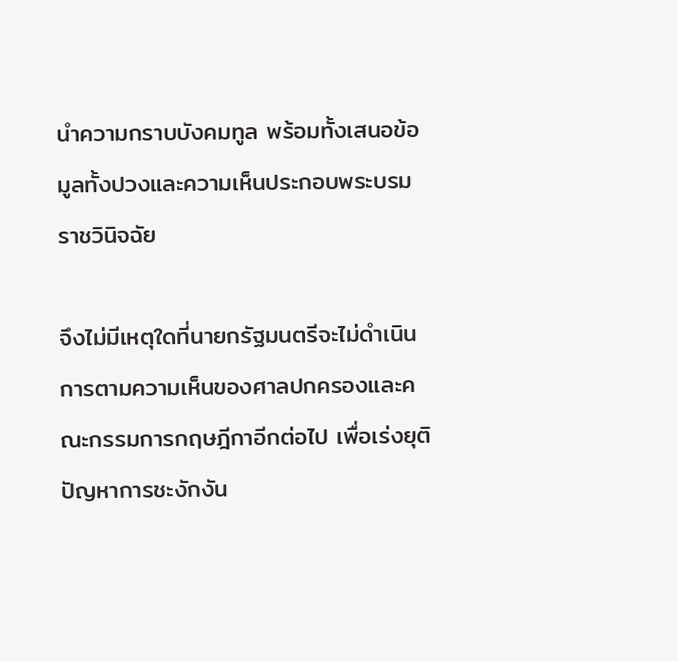นำความกราบบังคมทูล พร้อมทั้งเสนอข้อมูลทั้งปวงและความเห็นประกอบพระบรมราชวินิจฉัย

จึงไม่มีเหตุใดที่นายกรัฐมนตรีจะไม่ดำเนินการตามความเห็นของศาลปกครองและคณะกรรมการกฤษฎีกาอีกต่อไป เพื่อเร่งยุติปัญหาการชะงักงัน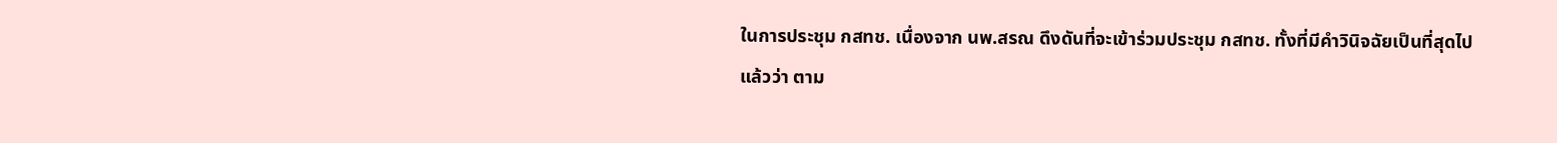ในการประชุม กสทช. เนื่องจาก นพ.สรณ ดึงดันที่จะเข้าร่วมประชุม กสทช. ทั้งที่มีคำวินิจฉัยเป็นที่สุดไปแล้วว่า ตาม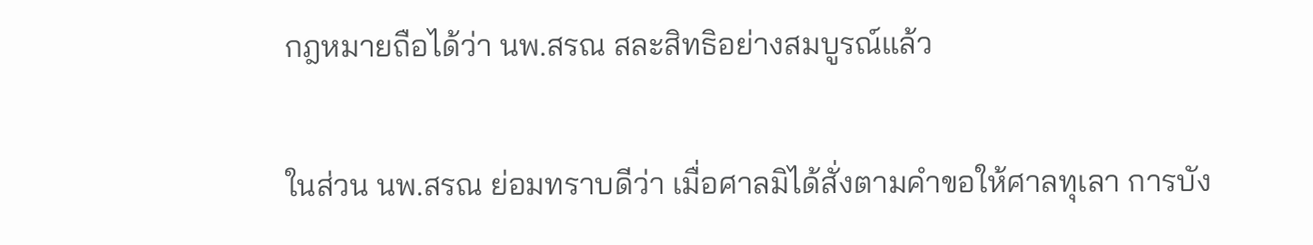กฎหมายถือได้ว่า นพ.สรณ สละสิทธิอย่างสมบูรณ์แล้ว

ในส่วน นพ.สรณ ย่อมทราบดีว่า เมื่อศาลมิได้สั่งตามคำขอให้ศาลทุเลา การบัง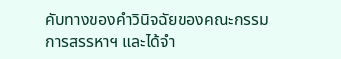คับทางของคำวินิจฉัยของคณะกรรมการสรรหาฯ และได้จำ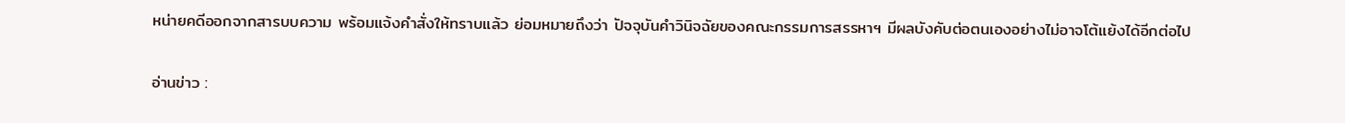หน่ายคดีออกจากสารบบความ พร้อมแจ้งคำสั่งให้ทราบแล้ว ย่อมหมายถึงว่า ปัจจุบันคำวินิจฉัยของคณะกรรมการสรรหาฯ มีผลบังคับต่อตนเองอย่างไม่อาจโต้แย้งได้อีกต่อไป

อ่านข่าว :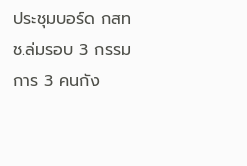ประชุมบอร์ด กสทช.ล่มรอบ 3 กรรมการ 3 คนกัง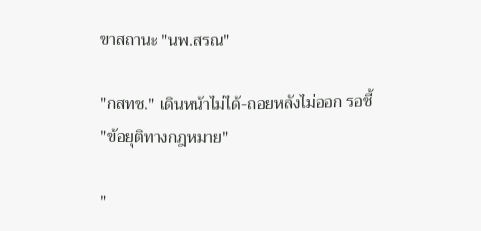ขาสถานะ "นพ.สรณ"

"กสทช." เดินหน้าไม่ได้-ถอยหลังไม่ออก รอชี้ "ข้อยุติทางกฎหมาย"

"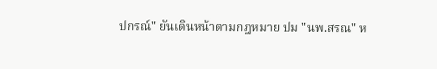ปกรณ์" ยันเดินหน้าตามกฎหมาย ปม "นพ.สรณ" ห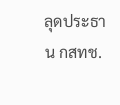ลุดประธาน กสทช.